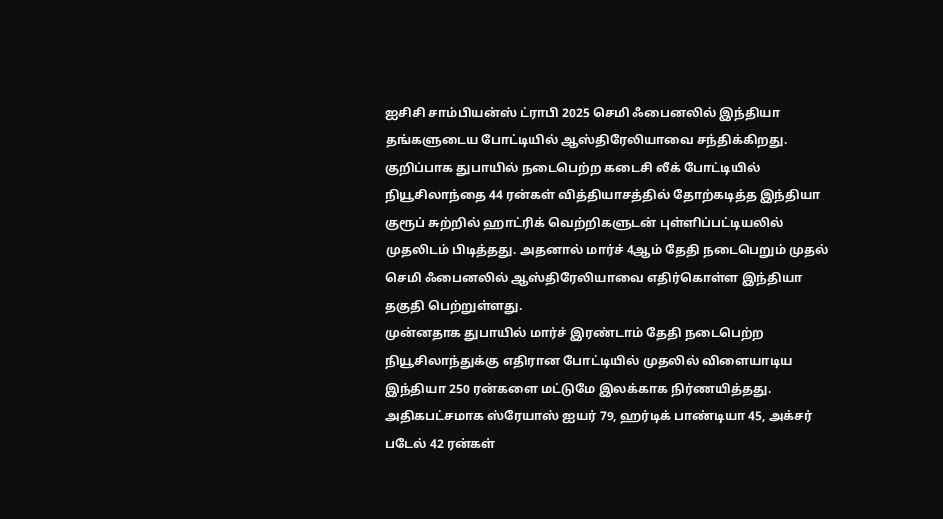ஐசிசி சாம்பியன்ஸ் ட்ராபி 2025 செமி ஃபைனலில் இந்தியா தங்களுடைய போட்டியில் ஆஸ்திரேலியாவை சந்திக்கிறது. குறிப்பாக துபாயில் நடைபெற்ற கடைசி லீக் போட்டியில் நியூசிலாந்தை 44 ரன்கள் வித்தியாசத்தில் தோற்கடித்த இந்தியா குரூப் சுற்றில் ஹாட்ரிக் வெற்றிகளுடன் புள்ளிப்பட்டியலில் முதலிடம் பிடித்தது. அதனால் மார்ச் 4ஆம் தேதி நடைபெறும் முதல் செமி ஃபைனலில் ஆஸ்திரேலியாவை எதிர்கொள்ள இந்தியா தகுதி பெற்றுள்ளது.
முன்னதாக துபாயில் மார்ச் இரண்டாம் தேதி நடைபெற்ற நியூசிலாந்துக்கு எதிரான போட்டியில் முதலில் விளையாடிய இந்தியா 250 ரன்களை மட்டுமே இலக்காக நிர்ணயித்தது. அதிகபட்சமாக ஸ்ரேயாஸ் ஐயர் 79, ஹர்டிக் பாண்டியா 45, அக்சர் படேல் 42 ரன்கள்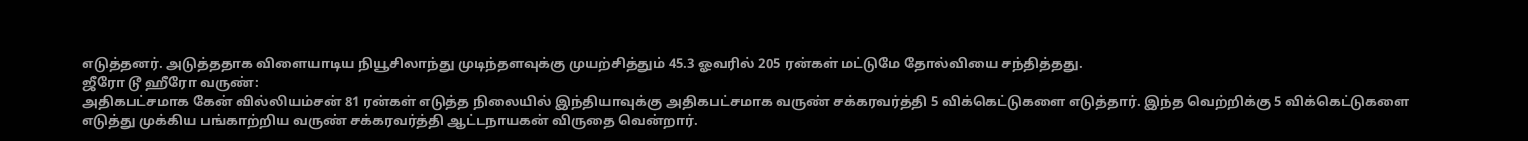எடுத்தனர். அடுத்ததாக விளையாடிய நியூசிலாந்து முடிந்தளவுக்கு முயற்சித்தும் 45.3 ஓவரில் 205 ரன்கள் மட்டுமே தோல்வியை சந்தித்தது.
ஜீரோ டூ ஹீரோ வருண்:
அதிகபட்சமாக கேன் வில்லியம்சன் 81 ரன்கள் எடுத்த நிலையில் இந்தியாவுக்கு அதிகபட்சமாக வருண் சக்கரவர்த்தி 5 விக்கெட்டுகளை எடுத்தார். இந்த வெற்றிக்கு 5 விக்கெட்டுகளை எடுத்து முக்கிய பங்காற்றிய வருண் சக்கரவர்த்தி ஆட்டநாயகன் விருதை வென்றார்.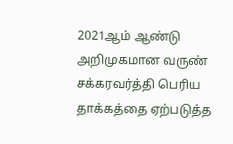2021ஆம் ஆண்டு அறிமுகமான வருண் சக்கரவர்த்தி பெரிய தாக்கத்தை ஏற்படுத்த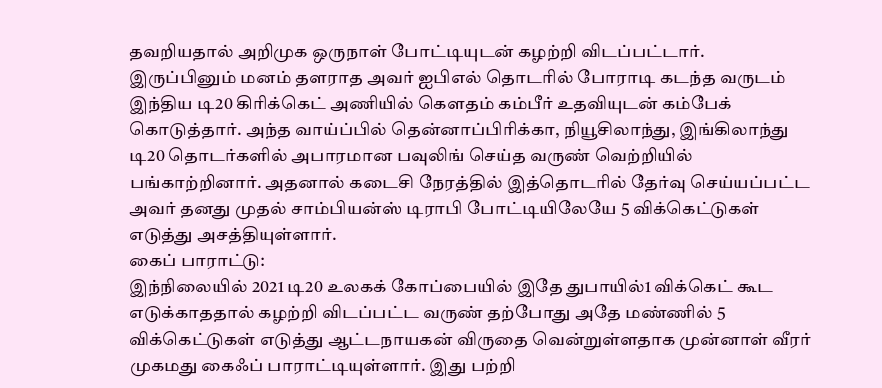தவறியதால் அறிமுக ஒருநாள் போட்டியுடன் கழற்றி விடப்பட்டார்.
இருப்பினும் மனம் தளராத அவர் ஐபிஎல் தொடரில் போராடி கடந்த வருடம் இந்திய டி20 கிரிக்கெட் அணியில் கெளதம் கம்பீர் உதவியுடன் கம்பேக் கொடுத்தார். அந்த வாய்ப்பில் தென்னாப்பிரிக்கா, நியூசிலாந்து, இங்கிலாந்து டி20 தொடர்களில் அபாரமான பவுலிங் செய்த வருண் வெற்றியில் பங்காற்றினார். அதனால் கடைசி நேரத்தில் இத்தொடரில் தேர்வு செய்யப்பட்ட அவர் தனது முதல் சாம்பியன்ஸ் டிராபி போட்டியிலேயே 5 விக்கெட்டுகள் எடுத்து அசத்தியுள்ளார்.
கைப் பாராட்டு:
இந்நிலையில் 2021 டி20 உலகக் கோப்பையில் இதே துபாயில்1 விக்கெட் கூட எடுக்காததால் கழற்றி விடப்பட்ட வருண் தற்போது அதே மண்ணில் 5 விக்கெட்டுகள் எடுத்து ஆட்டநாயகன் விருதை வென்றுள்ளதாக முன்னாள் வீரர் முகமது கைஃப் பாராட்டியுள்ளார். இது பற்றி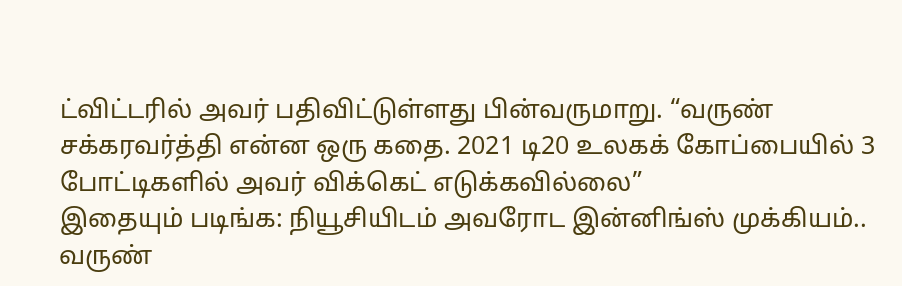ட்விட்டரில் அவர் பதிவிட்டுள்ளது பின்வருமாறு. “வருண் சக்கரவர்த்தி என்ன ஒரு கதை. 2021 டி20 உலகக் கோப்பையில் 3 போட்டிகளில் அவர் விக்கெட் எடுக்கவில்லை”
இதையும் படிங்க: நியூசியிடம் அவரோட இன்னிங்ஸ் முக்கியம்.. வருண்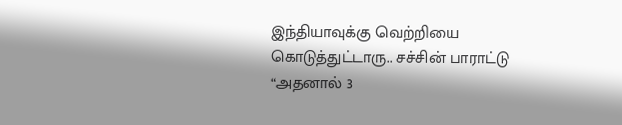இந்தியாவுக்கு வெற்றியை கொடுத்துட்டாரு.. சச்சின் பாராட்டு
“அதனால் 3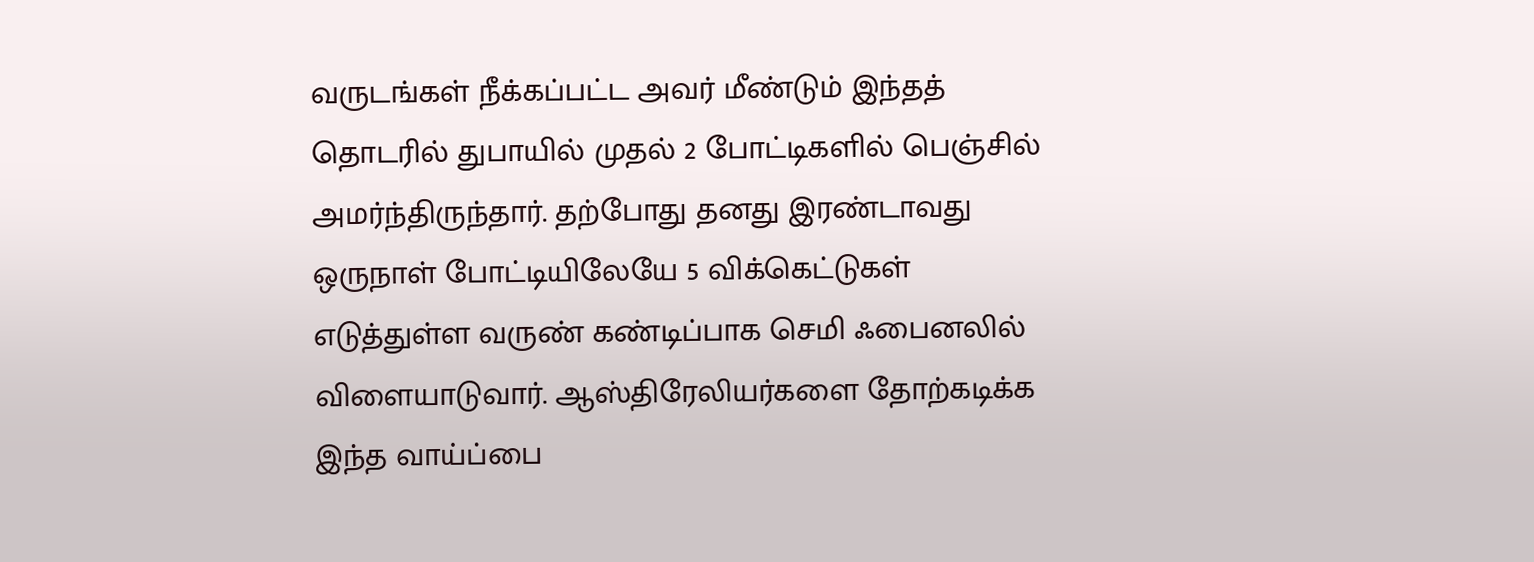வருடங்கள் நீக்கப்பட்ட அவர் மீண்டும் இந்தத் தொடரில் துபாயில் முதல் 2 போட்டிகளில் பெஞ்சில் அமர்ந்திருந்தார். தற்போது தனது இரண்டாவது ஒருநாள் போட்டியிலேயே 5 விக்கெட்டுகள் எடுத்துள்ள வருண் கண்டிப்பாக செமி ஃபைனலில் விளையாடுவார். ஆஸ்திரேலியர்களை தோற்கடிக்க இந்த வாய்ப்பை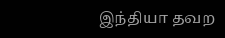இந்தியா தவற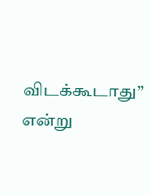விடக்கூடாது” என்று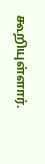கூறியுள்ளார்.